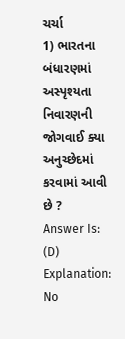ચર્ચા
1) ભારતના બંધારણમાં અસ્પૃશ્યતા નિવારણની જોગવાઈ ક્યા અનુચ્છેદમાં કરવામાં આવી છે ?
Answer Is: (D)
Explanation:
No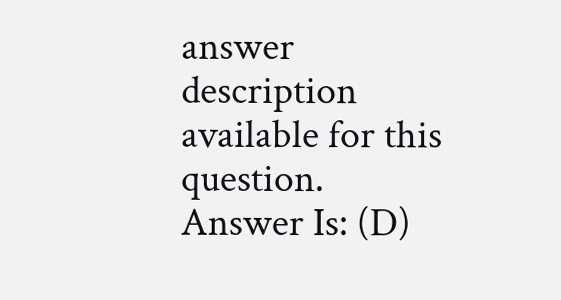answer description available for this question.
Answer Is: (D)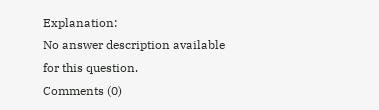Explanation:
No answer description available for this question.
Comments (0)